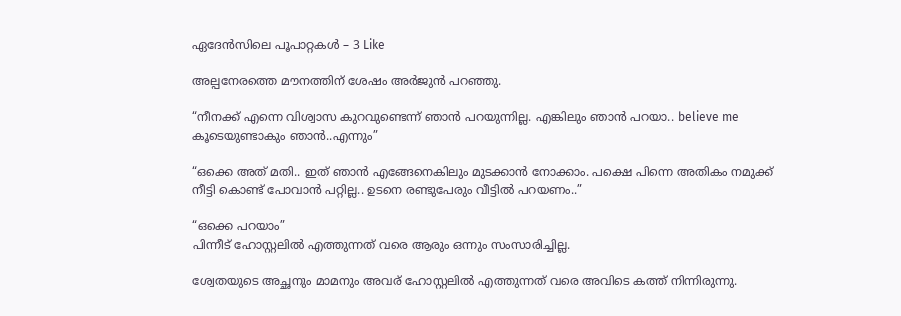ഏദേൻസിലെ പൂപാറ്റകൾ – 3 Like

അല്പനേരത്തെ മൗനത്തിന് ശേഷം അർജുൻ പറഞ്ഞു.

“നീനക്ക് എന്നെ വിശ്വാസ കുറവുണ്ടെന്ന് ഞാൻ പറയുന്നില്ല. എങ്കിലും ഞാൻ പറയാ.. believe me കൂടെയുണ്ടാകും ഞാൻ..എന്നും”

“ഒക്കെ അത് മതി.. ഇത് ഞാൻ എങ്ങേനെകിലും മുടക്കാൻ നോക്കാം. പക്ഷെ പിന്നെ അതികം നമുക്ക് നീട്ടി കൊണ്ട് പോവാൻ പറ്റില്ല.. ഉടനെ രണ്ടുപേരും വീട്ടിൽ പറയണം..”

“ഒക്കെ പറയാം”
പിന്നീട് ഹോസ്റ്റലിൽ എത്തുന്നത് വരെ ആരും ഒന്നും സംസാരിച്ചില്ല.

ശ്വേതയുടെ അച്ഛനും മാമനും അവര് ഹോസ്റ്റലിൽ എത്തുന്നത് വരെ അവിടെ കത്ത് നിന്നിരുന്നു.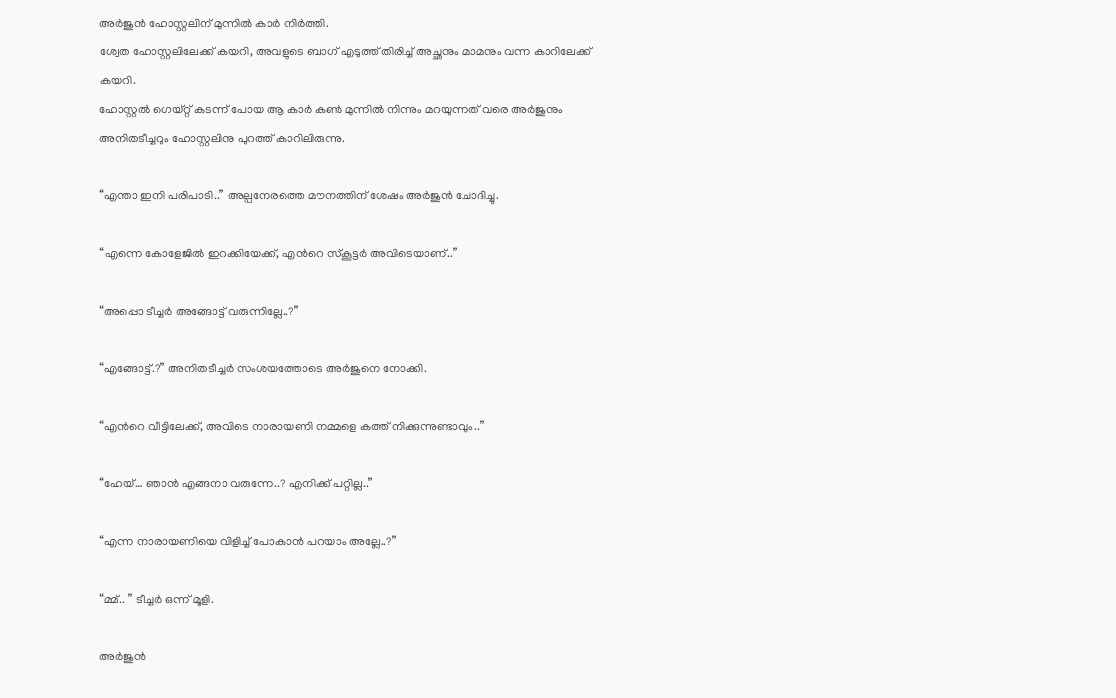അർജുൻ ഹോസ്റ്റലിന് മുന്നിൽ കാർ നിർത്തി.
ശ്വേത ഹോസ്റ്റലിലേക്ക് കയറി, അവളുടെ ബാഗ് എടുത്ത് തിരിച്ച് അച്ഛനും മാമനും വന്ന കാറിലേക്ക് കയറി.
ഹോസ്റ്റൽ ഗെയ്റ്റ് കടന്ന് പോയ ആ കാർ കൺ മുന്നിൽ നിന്നും മറയുന്നത് വരെ അർജുനും അനിതടീച്ചറും ഹോസ്റ്റലിനു പുറത്ത് കാറിലിരുന്നു.

“എന്താ ഇനി പരിപാടി..” അല്പനേരത്തെ മൗനത്തിന് ശേഷം അർജുൻ ചോദിച്ചു.

“എന്നെ കോളേജിൽ ഇറക്കിയേക്ക്, എൻറെ സ്‌കൂട്ടർ അവിടെയാണ്..”

“അപ്പൊ ടീച്ചർ അങ്ങോട്ട് വരുന്നില്ലേ..?”

“എങ്ങോട്ട്.?” അനിതടീച്ചർ സംശയത്തോടെ അർജുനെ നോക്കി.

“എൻറെ വീട്ടിലേക്ക്, അവിടെ നാരായണി നമ്മളെ കത്ത് നിക്കുന്നുണ്ടാവും..”

“ഹേയ്… ഞാൻ എങ്ങനാ വരുന്നേ..? എനിക്ക് പറ്റില്ല..”

“എന്ന നാരായണിയെ വിളിച്ച് പോകാൻ പറയാം അല്ലേ..?”

“മ്മ്.. ” ടീച്ചർ ഒന്ന് മൂളി.

അർജുൻ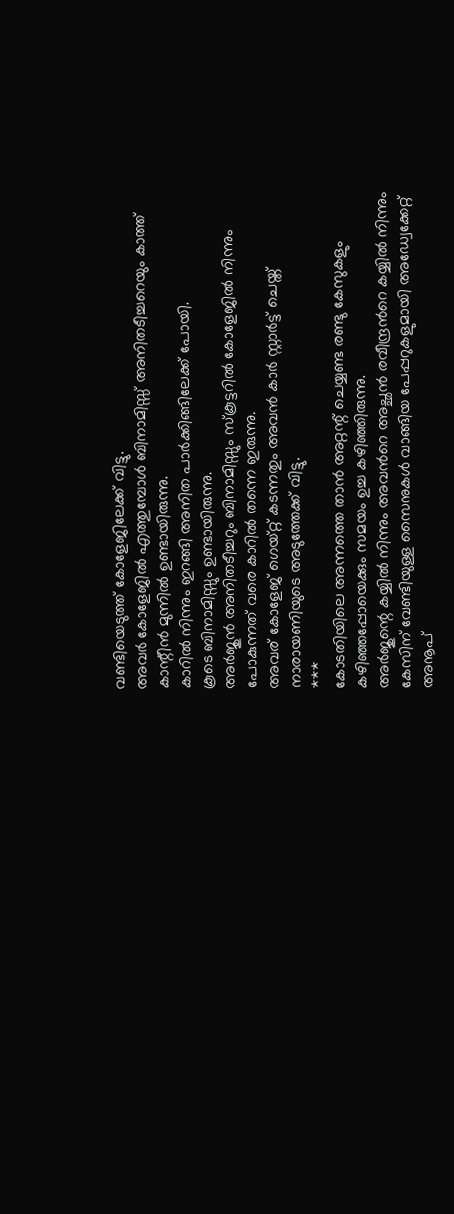വണ്ടിയെടുത്ത് കോളേജിലേക്ക് വിട്ടു.
അവർ കോളേജിൽ എത്തുമ്പോൾ ബിനാമിസ്സ് അനിതടീച്ചറെയും കാത്ത് കാന്റീൻ മുന്നിൽ ഉണ്ടായിരുന്നു.
കാറിൽ നിന്നും ഇറങ്ങി അനിത പാർക്കിങ്ങിലേക്ക് പോയി.
കൂടെ ബിനാമിസ്സും ഉണ്ടായിരുന്നു.
അർജുൻ അനിതടീച്ചറും ബിനാമിസ്സും സ്‌കൂട്ടറിൽ കോളേജിൽ നിന്നും പോകുന്നത് വരെ കാറിൽ തന്നെ ഇരുന്നു.
അവര് കോളേജ് ഗെയ്റ്റ് കടന്നതും അവൻ കാർ സ്റ്റാർട്ട് ചെയ്ത് നാരായണിയുടെ അടുത്തേക്ക് വിട്ടു.
***
കോടതിയിലെ അന്നത്തെ താൻ അറ്റന്റ് ചെയ്യണ്ട രണ്ടു കേസുകളും കഴിഞ്ഞപ്പോയെക്കും സമയം ഉച്ച കഴിഞ്ഞിരുന്നു.
അർജുന്റെ കയ്യിൽ നിന്നും അവൻറെ അച്ഛൻ രവീന്ദ്രൻറെ കയ്യിൽ നിന്നും കേസിന് വേണ്ടിയുള്ള സൈനുകൾ വാങ്ങിയ പേപ്പറുകളുമായി അഡ്വേക്കേറ്റ് അനൂപ്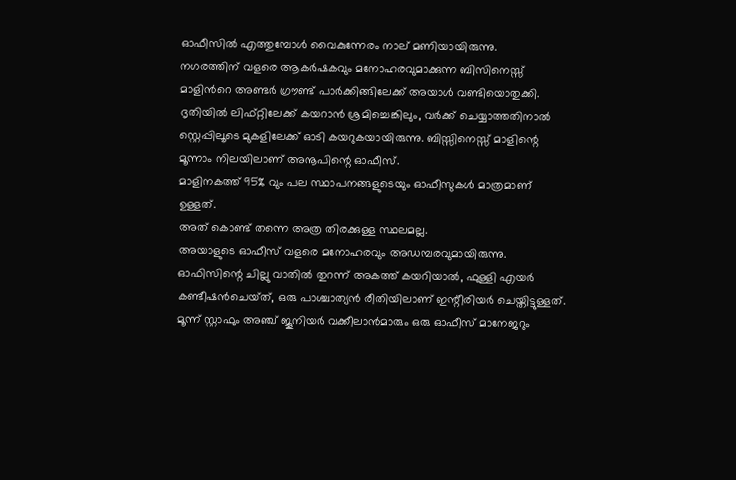ഓഫീസിൽ എത്തുമ്പോൾ വൈകുന്നേരം നാല് മണിയായിരുന്നു.
നഗരത്തിന് വളരെ ആകർഷകവും മനോഹരവുമാക്കുന്ന ബിസിനെസ്സ് മാളിൻറെ അണ്ടർ ഗ്രൗണ്ട് പാർക്കിങ്ങിലേക്ക് അയാൾ വണ്ടിയൊതുക്കി.
ദൃതിയിൽ ലിഫ്റ്റിലേക്ക് കയറാൻ ശ്രമിച്ചെങ്കിലും, വർക്ക് ചെയ്യാത്തതിനാൽ സ്റ്റെപ്പിലൂടെ മുകളിലേക്ക് ഓടി കയറുകയായിരുന്നു. ബിസ്സിനെസ്സ് മാളിന്റെ മൂന്നാം നിലയിലാണ് അനൂപിന്റെ ഓഫീസ്.
മാളിനകത്ത് 95% വും പല സ്ഥാപനങ്ങളുടെയും ഓഫീസുകൾ മാത്രമാണ് ഉള്ളത്.
അത് കൊണ്ട് തന്നെ അത്ര തിരക്കുള്ള സ്ഥലമല്ല.
അയാളുടെ ഓഫീസ് വളരെ മനോഹരവും അഡമ്പരവുമായിരുന്നു.
ഓഫിസിന്റെ ചില്ലു വാതിൽ തുറന്ന് അകത്ത് കയറിയാൽ, ഫുള്ളി എയർ കണ്ടീഷൻചെയ്‌ത്, ഒരു പാശ്ചാത്യൻ രീതിയിലാണ് ഇന്റീരിയർ ചെയ്തിട്ടുള്ളത്.
മൂന്ന് സ്റ്റാഫും അഞ്ച് ജൂനിയർ വക്കീലാൻമാരും ഒരു ഓഫീസ് മാനേജറും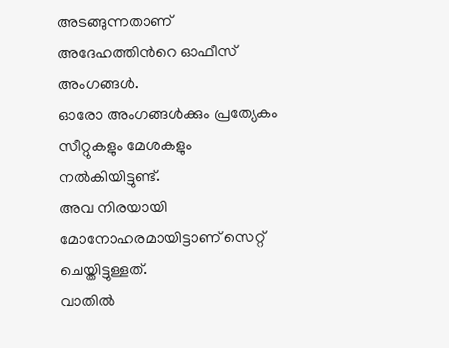അടങ്ങുന്നതാണ് അദേഹത്തിൻറെ ഓഫീസ് അംഗങ്ങൾ.
ഓരോ അംഗങ്ങൾക്കും പ്രത്യേകം സീറ്റുകളും മേശകളും നൽകിയിട്ടുണ്ട്.
അവ നിരയായി മോനോഹരമായിട്ടാണ് സെറ്റ് ചെയ്തിട്ടുള്ളത്.
വാതിൽ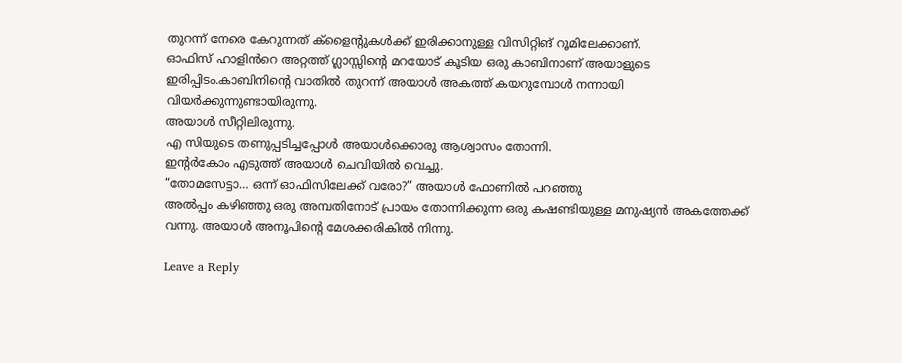തുറന്ന് നേരെ കേറുന്നത് ക്ളൈന്റുകൾക്ക് ഇരിക്കാനുള്ള വിസിറ്റിങ് റൂമിലേക്കാണ്.
ഓഫിസ് ഹാളിൻറെ അറ്റത്ത് ഗ്ലാസ്സിന്റെ മറയോട് കൂടിയ ഒരു കാബിനാണ് അയാളുടെ ഇരിപ്പിടം.കാബിനിന്റെ വാതിൽ തുറന്ന് അയാൾ അകത്ത് കയറുമ്പോൾ നന്നായി വിയർക്കുന്നുണ്ടായിരുന്നു.
അയാൾ സീറ്റിലിരുന്നു.
എ സിയുടെ തണുപ്പടിച്ചപ്പോൾ അയാൾക്കൊരു ആശ്വാസം തോന്നി.
ഇന്റർകോം എടുത്ത് അയാൾ ചെവിയിൽ വെച്ചു.
“തോമസേട്ടാ… ഒന്ന് ഓഫിസിലേക്ക് വരോ?” അയാൾ ഫോണിൽ പറഞ്ഞു
അൽപ്പം കഴിഞ്ഞു ഒരു അമ്പതിനോട് പ്രായം തോന്നിക്കുന്ന ഒരു കഷണ്ടിയുള്ള മനുഷ്യൻ അകത്തേക്ക് വന്നു. അയാൾ അനൂപിന്റെ മേശക്കരികിൽ നിന്നു.

Leave a Reply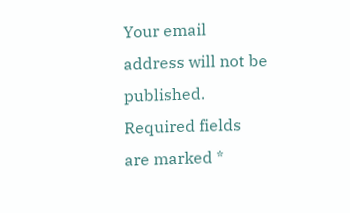Your email address will not be published. Required fields are marked *